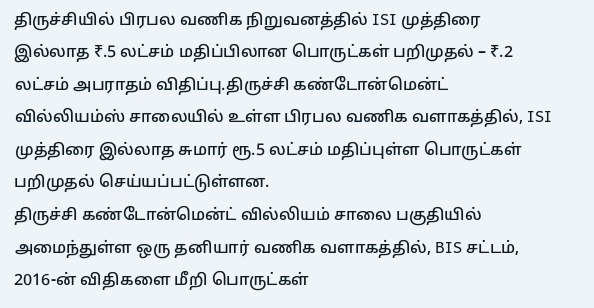திருச்சியில் பிரபல வணிக நிறுவனத்தில் ISI முத்திரை இல்லாத ₹.5 லட்சம் மதிப்பிலான பொருட்கள் பறிமுதல் – ₹.2 லட்சம் அபராதம் விதிப்பு.திருச்சி கண்டோன்மென்ட் வில்லியம்ஸ் சாலையில் உள்ள பிரபல வணிக வளாகத்தில், ISI முத்திரை இல்லாத சுமார் ரூ.5 லட்சம் மதிப்புள்ள பொருட்கள் பறிமுதல் செய்யப்பட்டுள்ளன.
திருச்சி கண்டோன்மென்ட் வில்லியம் சாலை பகுதியில் அமைந்துள்ள ஒரு தனியார் வணிக வளாகத்தில், BIS சட்டம், 2016-ன் விதிகளை மீறி பொருட்கள்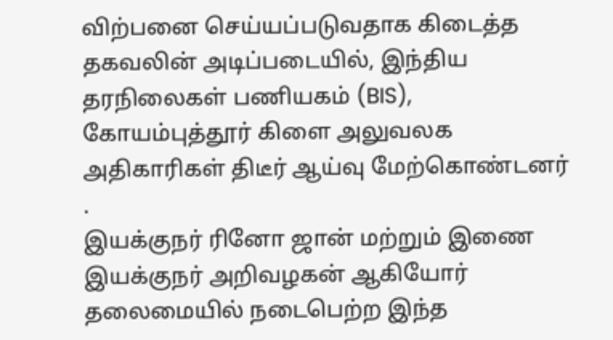விற்பனை செய்யப்படுவதாக கிடைத்த தகவலின் அடிப்படையில், இந்திய தரநிலைகள் பணியகம் (BIS), கோயம்புத்தூர் கிளை அலுவலக அதிகாரிகள் திடீர் ஆய்வு மேற்கொண்டனர் .
இயக்குநர் ரினோ ஜான் மற்றும் இணை இயக்குநர் அறிவழகன் ஆகியோர் தலைமையில் நடைபெற்ற இந்த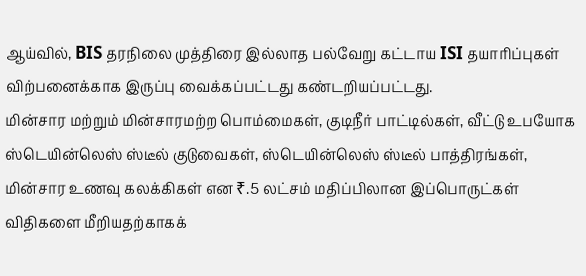ஆய்வில், BIS தரநிலை முத்திரை இல்லாத பல்வேறு கட்டாய ISI தயாரிப்புகள் விற்பனைக்காக இருப்பு வைக்கப்பட்டது கண்டறியப்பட்டது.
மின்சார மற்றும் மின்சாரமற்ற பொம்மைகள், குடிநீர் பாட்டில்கள், வீட்டு உபயோக ஸ்டெயின்லெஸ் ஸ்டீல் குடுவைகள், ஸ்டெயின்லெஸ் ஸ்டீல் பாத்திரங்கள், மின்சார உணவு கலக்கிகள் என ₹.5 லட்சம் மதிப்பிலான இப்பொருட்கள் விதிகளை மீறியதற்காகக்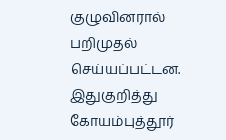குழுவினரால் பறிமுதல் செய்யப்பட்டன.
இதுகுறித்து கோயம்புத்தூர்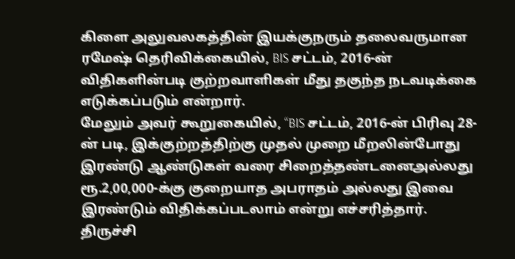கிளை அலுவலகத்தின் இயக்குநரும் தலைவருமான ரமேஷ் தெரிவிக்கையில், BIS சட்டம், 2016-ன் விதிகளின்படி குற்றவாளிகள் மீது தகுந்த நடவடிக்கை எடுக்கப்படும் என்றார்.
மேலும் அவர் கூறுகையில், “BIS சட்டம், 2016-ன் பிரிவு 28-ன் படி, இக்குற்றத்திற்கு முதல் முறை மீறலின்போது இரண்டு ஆண்டுகள் வரை சிறைத்தண்டனைஅல்லது ரூ.2,00,000-க்கு குறையாத அபராதம் அல்லது இவை இரண்டும் விதிக்கப்படலாம் என்று எச்சரித்தார்.
திருச்சி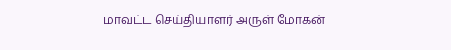மாவட்ட செய்தியாளர் அருள் மோகன்